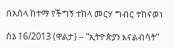በአሰላ ከተማ የችግኝ ተከላ መርሃ ግብር ተከናወነ

ሰኔ 16/2013 (ዋልታ) – “ኢትዮጵያን እናልብሳት”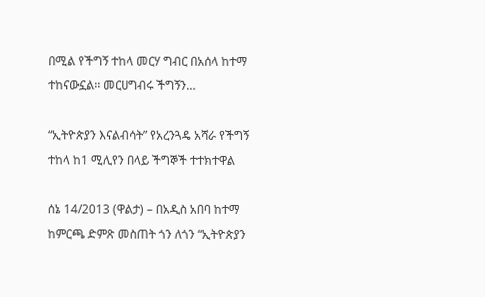በሚል የችግኝ ተከላ መርሃ ግብር በአሰላ ከተማ ተከናውኗል፡፡ መርሀግብሩ ችግኝን…

“ኢትዮጵያን እናልብሳት” የአረንጓዴ አሻራ የችግኝ ተከላ ከ1 ሚሊየን በላይ ችግኞች ተተክተዋል

ሰኔ 14/2013 (ዋልታ) – በአዲስ አበባ ከተማ ከምርጫ ድምጽ መስጠት ጎን ለጎን “ኢትዮጵያን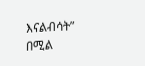እናልብሳት” በሚል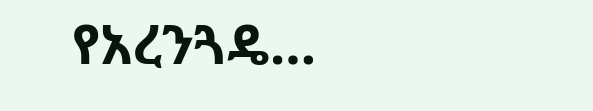የአረንጓዴ…